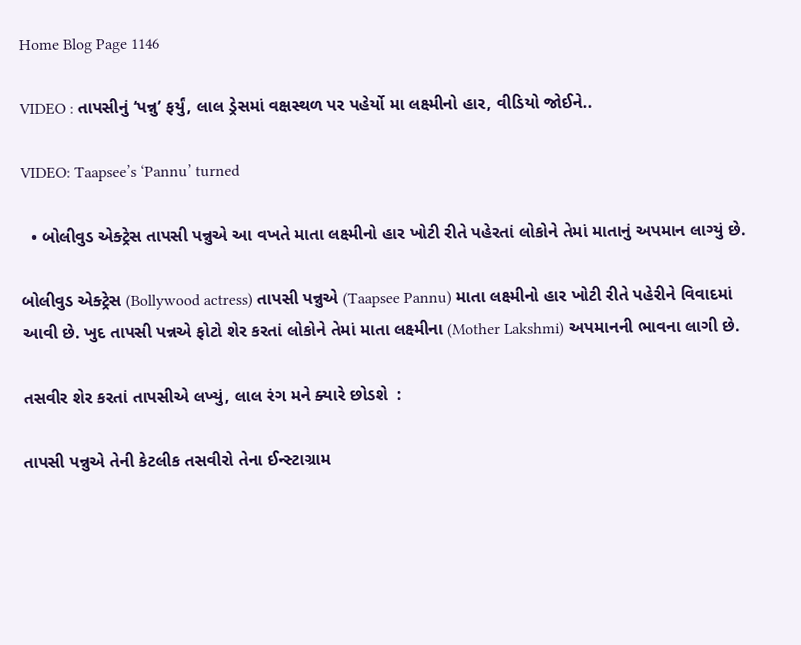Home Blog Page 1146

VIDEO : તાપસીનું ‘પન્નુ’ ફર્યું, લાલ ડ્રેસમાં વક્ષસ્થળ પર પહેર્યો મા લક્ષ્મીનો હાર, વીડિયો જોઈને..

VIDEO: Taapsee’s ‘Pannu’ turned

  • બોલીવુડ એક્ટ્રેસ તાપસી પન્નુએ આ વખતે માતા લક્ષ્મીનો હાર ખોટી રીતે પહેરતાં લોકોને તેમાં માતાનું અપમાન લાગ્યું છે.

બોલીવુડ એક્ટ્રેસ (Bollywood actress) તાપસી પન્નુએ (Taapsee Pannu) માતા લક્ષ્મીનો હાર ખોટી રીતે પહેરીને વિવાદમાં આવી છે. ખુદ તાપસી પન્નએ ફોટો શેર કરતાં લોકોને તેમાં માતા લક્ષ્મીના (Mother Lakshmi) અપમાનની ભાવના લાગી છે.

તસવીર શેર કરતાં તાપસીએ લખ્યું, લાલ રંગ મને ક્યારે છોડશે  :

તાપસી પન્નુએ તેની કેટલીક તસવીરો તેના ઈન્સ્ટાગ્રામ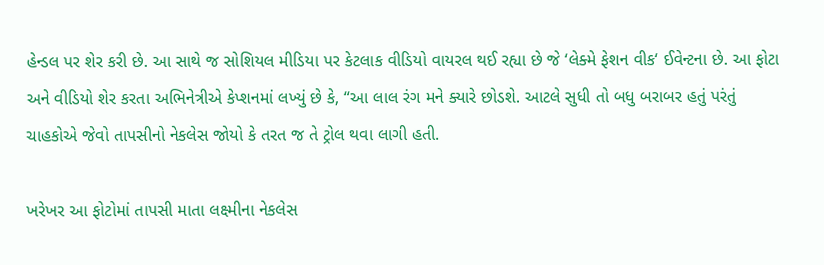હેન્ડલ પર શેર કરી છે. આ સાથે જ સોશિયલ મીડિયા પર કેટલાક વીડિયો વાયરલ થઈ રહ્યા છે જે ‘લેક્મે ફેશન વીક‘ ઈવેન્ટના છે. આ ફોટા અને વીડિયો શેર કરતા અભિનેત્રીએ કેપ્શનમાં લખ્યું છે કે, “આ લાલ રંગ મને ક્યારે છોડશે. આટલે સુધી તો બધુ બરાબર હતું પરંતું ચાહકોએ જેવો તાપસીનો નેકલેસ જોયો કે તરત જ તે ટ્રોલ થવા લાગી હતી.

ખરેખર આ ફોટોમાં તાપસી માતા લક્ષ્મીના નેકલેસ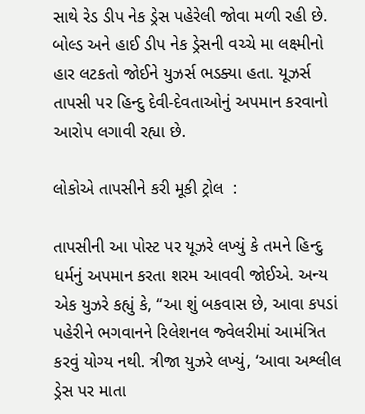સાથે રેડ ડીપ નેક ડ્રેસ પહેરેલી જોવા મળી રહી છે. બોલ્ડ અને હાઈ ડીપ નેક ડ્રેસની વચ્ચે મા લક્ષ્મીનો હાર લટકતો જોઈને યુઝર્સ ભડક્યા હતા. યૂઝર્સ તાપસી પર હિન્દુ દેવી-દેવતાઓનું અપમાન કરવાનો આરોપ લગાવી રહ્યા છે.

લોકોએ તાપસીને કરી મૂકી ટ્રોલ  :

તાપસીની આ પોસ્ટ પર યૂઝરે લખ્યું કે તમને હિન્દુ ધર્મનું અપમાન કરતા શરમ આવવી જોઈએ. અન્ય એક યુઝરે કહ્યું કે, “આ શું બકવાસ છે, આવા કપડાં પહેરીને ભગવાનને રિલેશનલ જ્વેલરીમાં આમંત્રિત કરવું યોગ્ય નથી. ત્રીજા યુઝરે લખ્યું, ‘આવા અશ્લીલ ડ્રેસ પર માતા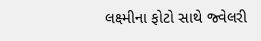લક્ષ્મીના ફોટો સાથે જ્વેલરી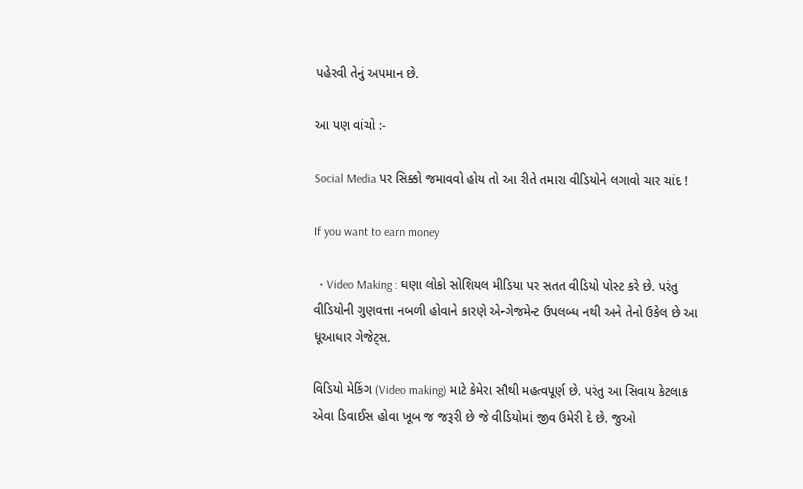પહેરવી તેનું અપમાન છે.

આ પણ વાંચો :-

Social Media પર સિક્કો જમાવવો હોય તો આ રીતે તમારા વીડિયોને લગાવો ચાર ચાંદ !

If you want to earn money

  • Video Making : ઘણા લોકો સોશિયલ મીડિયા પર સતત વીડિયો પોસ્ટ કરે છે. પરંતુ વીડિયોની ગુણવત્તા નબળી હોવાને કારણે એન્ગેજમેન્ટ ઉપલબ્ધ નથી અને તેનો ઉકેલ છે આ ધૂઆધાર ગેજેટ્સ.

વિડિયો મેકિંગ (Video making) માટે કેમેરા સૌથી મહત્વપૂર્ણ છે. પરંતુ આ સિવાય કેટલાક એવા ડિવાઈસ હોવા ખૂબ જ જરૂરી છે જે વીડિયોમાં જીવ ઉમેરી દે છે. જુઓ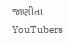જાણીતા YouTubers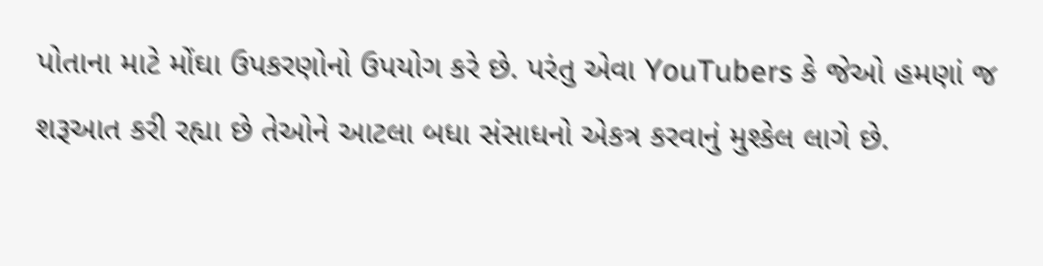પોતાના માટે મોંઘા ઉપકરણોનો ઉપયોગ કરે છે. પરંતુ એવા YouTubers કે જેઓ હમણાં જ શરૂઆત કરી રહ્યા છે તેઓને આટલા બધા સંસાધનો એકત્ર કરવાનું મુશ્કેલ લાગે છે.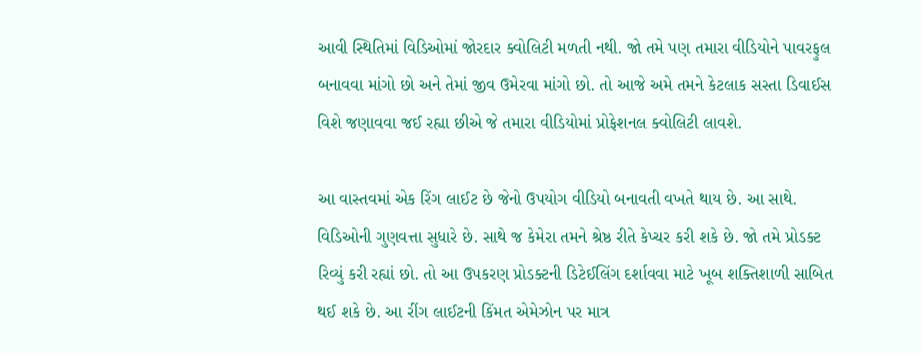આવી સ્થિતિમાં વિડિઓમાં જોરદાર ક્વોલિટી મળતી નથી. જો તમે પણ તમારા વીડિયોને પાવરફુલ બનાવવા માંગો છો અને તેમાં જીવ ઉમેરવા માંગો છો. તો આજે અમે તમને કેટલાક સસ્તા ડિવાઈસ વિશે જણાવવા જઈ રહ્યા છીએ જે તમારા વીડિયોમાં પ્રોફેશનલ ક્વોલિટી લાવશે.

આ વાસ્તવમાં એક રિંગ લાઈટ છે જેનો ઉપયોગ વીડિયો બનાવતી વખતે થાય છે. આ સાથે. વિડિઓની ગુણવત્તા સુધારે છે. સાથે જ કેમેરા તમને શ્રેષ્ઠ રીતે કેપ્ચર કરી શકે છે. જો તમે પ્રોડક્ટ રિવ્યું કરી રહ્યાં છો. તો આ ઉપકરણ પ્રોડક્ટની ડિટેઈલિંગ દર્શાવવા માટે ખૂબ શક્તિશાળી સાબિત થઈ શકે છે. આ રીંગ લાઈટની કિંમત એમેઝોન પર માત્ર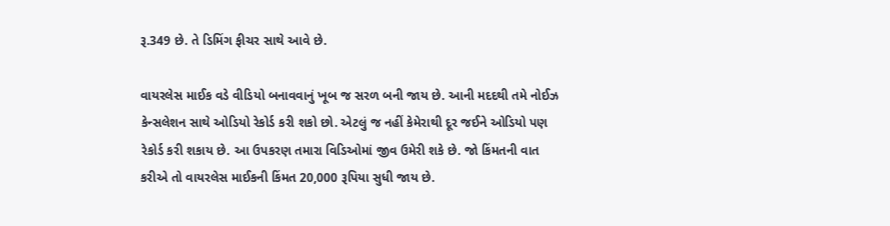રૂ.349 છે. તે ડિમિંગ ફીચર સાથે આવે છે.

વાયરલેસ માઈક વડે વીડિયો બનાવવાનું ખૂબ જ સરળ બની જાય છે. આની મદદથી તમે નોઈઝ કેન્સલેશન સાથે ઓડિયો રેકોર્ડ કરી શકો છો. એટલું જ નહીં કેમેરાથી દૂર જઈને ઓડિયો પણ રેકોર્ડ કરી શકાય છે. આ ઉપકરણ તમારા વિડિઓમાં જીવ ઉમેરી શકે છે. જો કિંમતની વાત કરીએ તો વાયરલેસ માઈકની કિંમત 20,000 રૂપિયા સુધી જાય છે.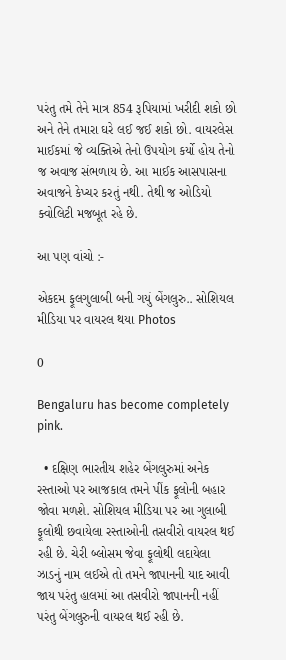પરંતુ તમે તેને માત્ર 854 રૂપિયામાં ખરીદી શકો છો અને તેને તમારા ઘરે લઈ જઈ શકો છો. વાયરલેસ માઈકમાં જે વ્યક્તિએ તેનો ઉપયોગ કર્યો હોય તેનો જ અવાજ સંભળાય છે. આ માઈક આસપાસના અવાજને કેપ્ચર કરતું નથી. તેથી જ ઓડિયો ક્વોલિટી મજબૂત રહે છે.

આ પણ વાંચો :-

એકદમ ફૂલગુલાબી બની ગયું બેંગલુરુ.. સોશિયલ મીડિયા પર વાયરલ થયા Photos

0

Bengaluru has become completely pink.

  • દક્ષિણ ભારતીય શહેર બેંગલુરુમાં અનેક રસ્તાઓ પર આજકાલ તમને પીંક ફૂલોની બહાર જોવા મળશે. સોશિયલ મીડિયા પર આ ગુલાબી ફૂલોથી છવાયેલા રસ્તાઓની તસવીરો વાયરલ થઈ રહી છે. ચેરી બ્લોસમ જેવા ફૂલોથી લદાયેલા ઝાડનું નામ લઈએ તો તમને જાપાનની યાદ આવી જાય પરંતુ હાલમાં આ તસવીરો જાપાનની નહીં પરંતુ બેંગલુરુની વાયરલ થઈ રહી છે.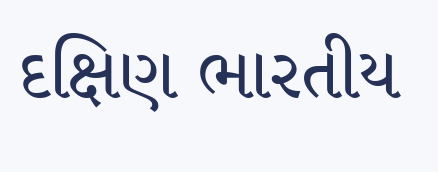દક્ષિણ ભારતીય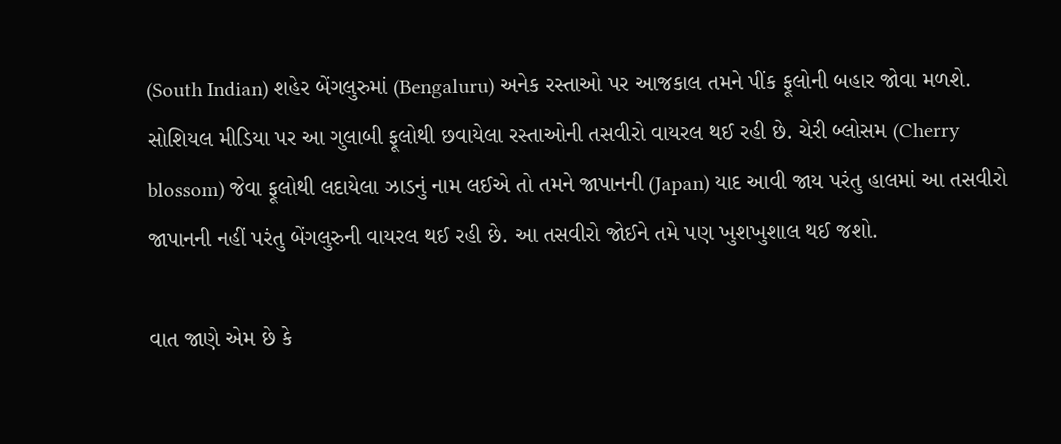(South Indian) શહેર બેંગલુરુમાં (Bengaluru) અનેક રસ્તાઓ પર આજકાલ તમને પીંક ફૂલોની બહાર જોવા મળશે. સોશિયલ મીડિયા પર આ ગુલાબી ફૂલોથી છવાયેલા રસ્તાઓની તસવીરો વાયરલ થઈ રહી છે. ચેરી બ્લોસમ (Cherry blossom) જેવા ફૂલોથી લદાયેલા ઝાડનું નામ લઈએ તો તમને જાપાનની (Japan) યાદ આવી જાય પરંતુ હાલમાં આ તસવીરો જાપાનની નહીં પરંતુ બેંગલુરુની વાયરલ થઈ રહી છે. આ તસવીરો જોઈને તમે પણ ખુશખુશાલ થઈ જશો.

વાત જાણે એમ છે કે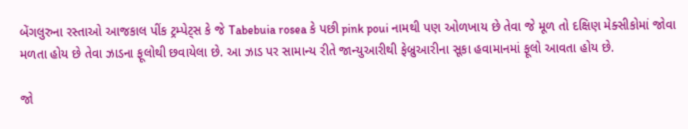બેંગલુરુના રસ્તાઓ આજકાલ પીંક ટ્રમ્પેટ્સ કે જે Tabebuia rosea કે પછી pink poui નામથી પણ ઓળખાય છે તેવા જે મૂળ તો દક્ષિણ મેક્સીકોમાં જોવા મળતા હોય છે તેવા ઝાડના ફૂલોથી છવાયેલા છે. આ ઝાડ પર સામાન્ય રીતે જાન્યુઆરીથી ફેબ્રુઆરીના સૂકા હવામાનમાં ફૂલો આવતા હોય છે.

જો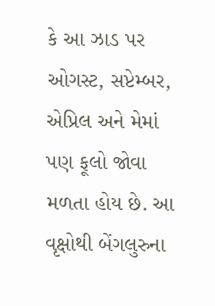કે આ ઝાડ પર ઓગસ્ટ, સપ્ટેમ્બર, એપ્રિલ અને મેમાં પણ ફૂલો જોવા મળતા હોય છે. આ વૃક્ષોથી બેંગલુરુના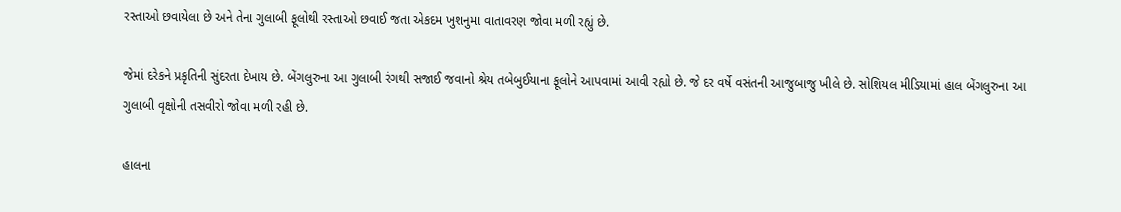રસ્તાઓ છવાયેલા છે અને તેના ગુલાબી ફૂલોથી રસ્તાઓ છવાઈ જતા એકદમ ખુશનુમા વાતાવરણ જોવા મળી રહ્યું છે.

જેમાં દરેકને પ્રકૃતિની સુંદરતા દેખાય છે. બેંગલુરુના આ ગુલાબી રંગથી સજાઈ જવાનો શ્રેય તબેબુઈયાના ફૂલોને આપવામાં આવી રહ્યો છે. જે દર વર્ષે વસંતની આજુબાજુ ખીલે છે. સોશિયલ મીડિયામાં હાલ બેંગલુરુના આ ગુલાબી વૃક્ષોની તસવીરો જોવા મળી રહી છે.

હાલના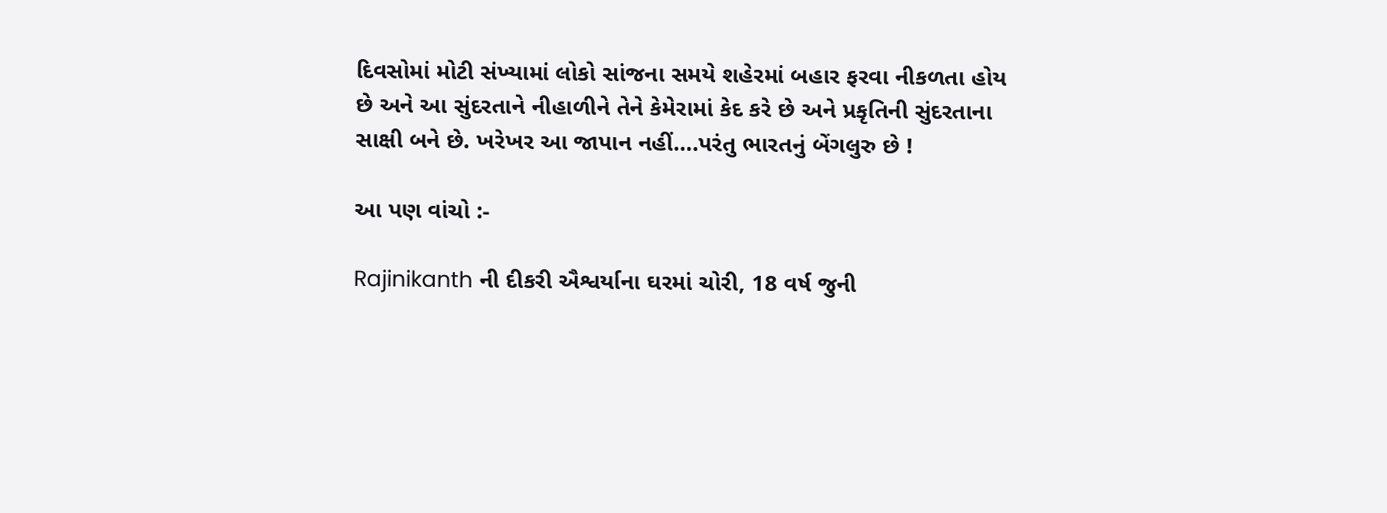દિવસોમાં મોટી સંખ્યામાં લોકો સાંજના સમયે શહેરમાં બહાર ફરવા નીકળતા હોય છે અને આ સુંદરતાને નીહાળીને તેને કેમેરામાં કેદ કરે છે અને પ્રકૃતિની સુંદરતાના સાક્ષી બને છે. ખરેખર આ જાપાન નહીં….પરંતુ ભારતનું બેંગલુરુ છે !

આ પણ વાંચો :-

Rajinikanth ની દીકરી ઐશ્વર્યાના ઘરમાં ચોરી, 18 વર્ષ જુની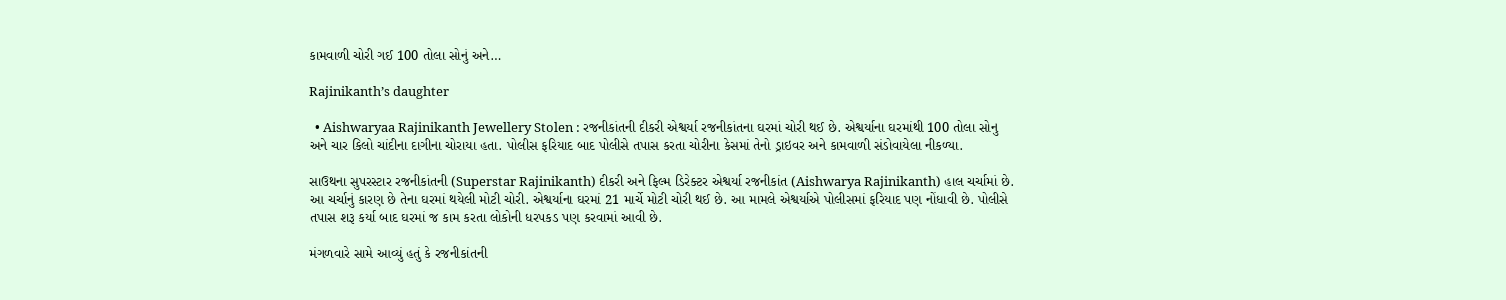કામવાળી ચોરી ગઈ 100 તોલા સોનું અને…

Rajinikanth’s daughter

  • Aishwaryaa Rajinikanth Jewellery Stolen : રજનીકાંતની દીકરી એશ્વર્યા રજનીકાંતના ઘરમાં ચોરી થઈ છે. એશ્વર્યાના ઘરમાંથી 100 તોલા સોનુ અને ચાર કિલો ચાંદીના દાગીના ચોરાયા હતા. પોલીસ ફરિયાદ બાદ પોલીસે તપાસ કરતા ચોરીના કેસમાં તેનો ડ્રાઇવર અને કામવાળી સંડોવાયેલા નીકળ્યા.

સાઉથના સુપરસ્ટાર રજનીકાંતની (Superstar Rajinikanth) દીકરી અને ફિલ્મ ડિરેક્ટર એશ્વર્યા રજનીકાંત (Aishwarya Rajinikanth) હાલ ચર્ચામાં છે. આ ચર્ચાનું કારણ છે તેના ઘરમાં થયેલી મોટી ચોરી. એશ્વર્યાના ઘરમાં 21 માર્ચે મોટી ચોરી થઈ છે. આ મામલે એશ્વર્યાએ પોલીસમાં ફરિયાદ પણ નોંધાવી છે. પોલીસે તપાસ શરૂ કર્યા બાદ ઘરમાં જ કામ કરતા લોકોની ધરપકડ પણ કરવામાં આવી છે.

મંગળવારે સામે આવ્યું હતું કે રજનીકાંતની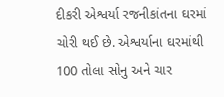દીકરી એશ્વર્યા રજનીકાંતના ઘરમાં ચોરી થઈ છે. એશ્વર્યાના ઘરમાંથી 100 તોલા સોનુ અને ચાર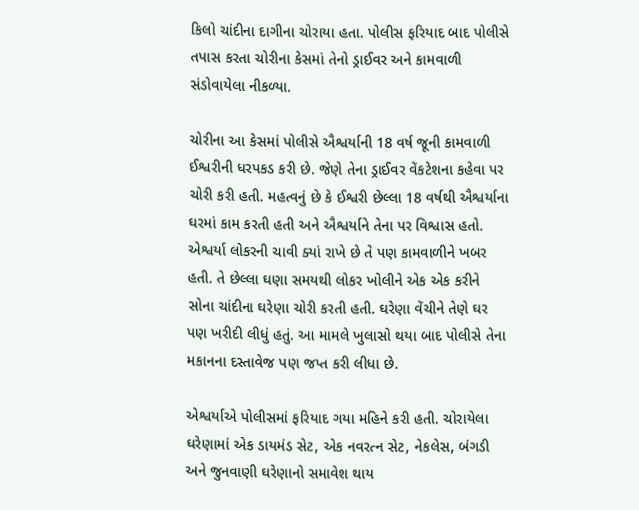કિલો ચાંદીના દાગીના ચોરાયા હતા. પોલીસ ફરિયાદ બાદ પોલીસે તપાસ કરતા ચોરીના કેસમાં તેનો ડ્રાઈવર અને કામવાળી સંડોવાયેલા નીકળ્યા.

ચોરીના આ કેસમાં પોલીસે ઐશ્વર્યાની 18 વર્ષ જૂની કામવાળી ઈશ્વરીની ધરપકડ કરી છે. જેણે તેના ડ્રાઈવર વેંકટેશના કહેવા પર ચોરી કરી હતી. મહત્વનું છે કે ઈશ્વરી છેલ્લા 18 વર્ષથી ઐશ્વર્યાના ઘરમાં કામ કરતી હતી અને ઐશ્વર્યાને તેના પર વિશ્વાસ હતો. એશ્વર્યા લોકરની ચાવી ક્યાં રાખે છે તે પણ કામવાળીને ખબર હતી. તે છેલ્લા ઘણા સમયથી લોકર ખોલીને એક એક કરીને સોના ચાંદીના ઘરેણા ચોરી કરતી હતી. ઘરેણા વેંચીને તેણે ઘર પણ ખરીદી લીધું હતું. આ મામલે ખુલાસો થયા બાદ પોલીસે તેના મકાનના દસ્તાવેજ પણ જપ્ત કરી લીધા છે.

એશ્વર્યાએ પોલીસમાં ફરિયાદ ગયા મહિને કરી હતી. ચોરાયેલા ઘરેણામાં એક ડાયમંડ સેટ, એક નવરત્ન સેટ, નેકલેસ, બંગડી અને જુનવાણી ઘરેણાનો સમાવેશ થાય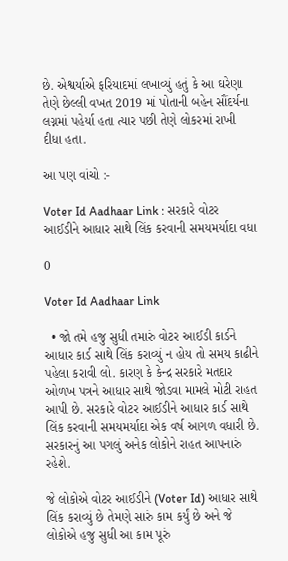છે. એશ્વર્યાએ ફરિયાદમાં લખાવ્યું હતું કે આ ઘરેણા તેણે છેલ્લી વખત 2019 માં પોતાની બહેન સૌંદર્યના લગ્નમાં પહેર્યા હતા ત્યાર પછી તેણે લોકરમાં રાખી દીધા હતા.

આ પણ વાંચો :-

Voter Id Aadhaar Link : સરકારે વોટર આઈડીને આધાર સાથે લિંક કરવાની સમયમર્યાદા વધા

0

Voter Id Aadhaar Link

  • જો તમે હજુ સુધી તમારું વોટર આઈડી કાર્ડને આધાર કાર્ડ સાથે લિંક કરાવ્યું ન હોય તો સમય કાઢીને પહેલા કરાવી લો. કારણ કે કેન્દ્ર સરકારે મતદાર ઓળખ પત્રને આધાર સાથે જોડવા મામલે મોટી રાહત આપી છે. સરકારે વોટર આઈડીને આધાર કાર્ડ સાથે લિંક કરવાની સમયમર્યાદા એક વર્ષ આગળ વધારી છે. સરકારનું આ પગલું અનેક લોકોને રાહત આપનારું રહેશે.

જે લોકોએ વોટર આઈડીને (Voter Id) આધાર સાથે લિંક કરાવ્યું છે તેમણે સારું કામ કર્યું છે અને જે લોકોએ હજુ સુધી આ કામ પૂરું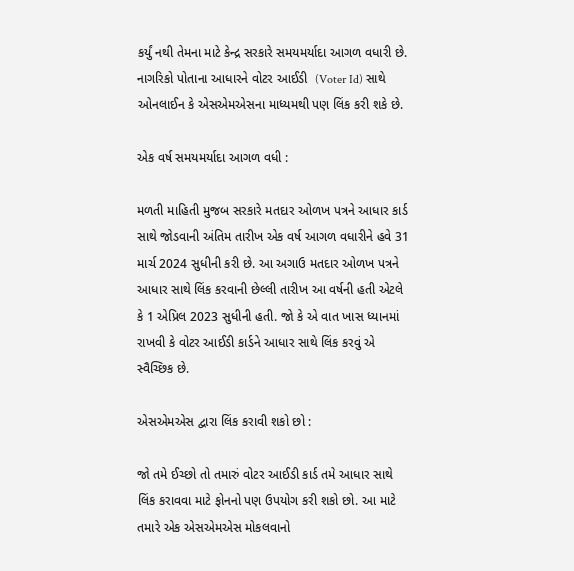કર્યું નથી તેમના માટે કેન્દ્ર સરકારે સમયમર્યાદા આગળ વધારી છે. નાગરિકો પોતાના આધારને વોટર આઈડી  (Voter Id) સાથે ઓનલાઈન કે એસએમએસના માધ્યમથી પણ લિંક કરી શકે છે.

એક વર્ષ સમયમર્યાદા આગળ વધી :

મળતી માહિતી મુજબ સરકારે મતદાર ઓળખ પત્રને આધાર કાર્ડ સાથે જોડવાની અંતિમ તારીખ એક વર્ષ આગળ વધારીને હવે 31 માર્ચ 2024 સુધીની કરી છે. આ અગાઉ મતદાર ઓળખ પત્રને આધાર સાથે લિંક કરવાની છેલ્લી તારીખ આ વર્ષની હતી એટલે કે 1 એપ્રિલ 2023 સુધીની હતી. જો કે એ વાત ખાસ ધ્યાનમાં રાખવી કે વોટર આઈડી કાર્ડને આધાર સાથે લિંક કરવું એ સ્વૈચ્છિક છે.

એસએમએસ દ્વારા લિંક કરાવી શકો છો :

જો તમે ઈચ્છો તો તમારું વોટર આઈડી કાર્ડ તમે આધાર સાથે લિંક કરાવવા માટે ફોનનો પણ ઉપયોગ કરી શકો છો. આ માટે તમારે એક એસએમએસ મોકલવાનો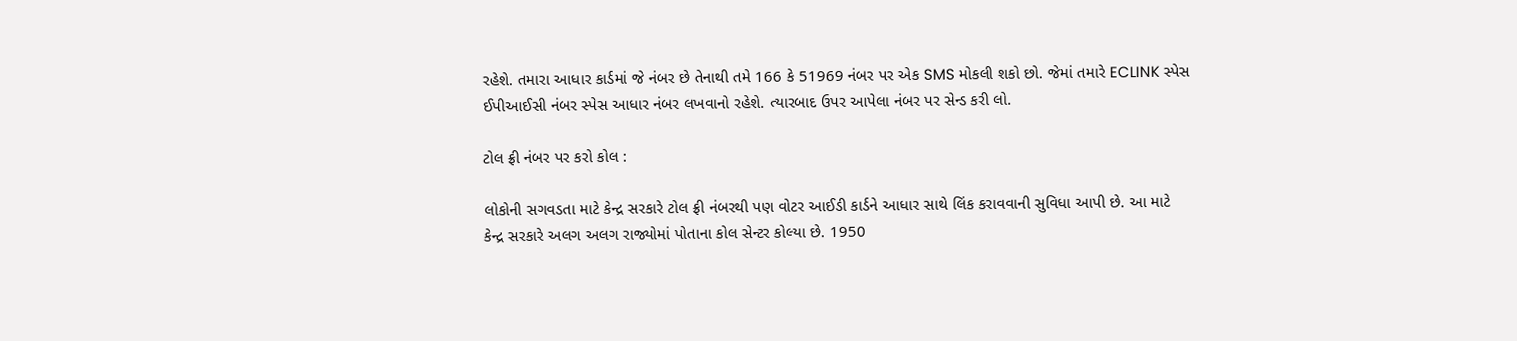રહેશે. તમારા આધાર કાર્ડમાં જે નંબર છે તેનાથી તમે 166 કે 51969 નંબર પર એક SMS મોકલી શકો છો. જેમાં તમારે ECLINK સ્પેસ ઈપીઆઈસી નંબર સ્પેસ આધાર નંબર લખવાનો રહેશે. ત્યારબાદ ઉપર આપેલા નંબર પર સેન્ડ કરી લો.

ટોલ ફ્રી નંબર પર કરો કોલ :

લોકોની સગવડતા માટે કેન્દ્ર સરકારે ટોલ ફ્રી નંબરથી પણ વોટર આઈડી કાર્ડને આધાર સાથે લિંક કરાવવાની સુવિધા આપી છે. આ માટે કેન્દ્ર સરકારે અલગ અલગ રાજ્યોમાં પોતાના કોલ સેન્ટર કોલ્યા છે. 1950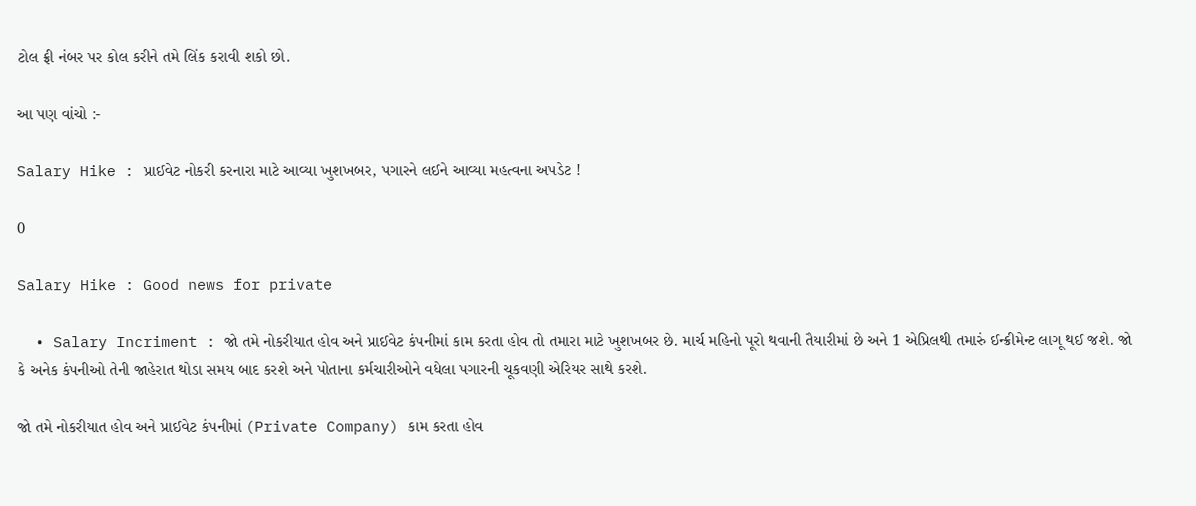ટોલ ફ્રી નંબર પર કોલ કરીને તમે લિંક કરાવી શકો છો.

આ પણ વાંચો :-

Salary Hike : પ્રાઈવેટ નોકરી કરનારા માટે આવ્યા ખુશખબર, પગારને લઈને આવ્યા મહત્વના અપડેટ !

0

Salary Hike : Good news for private

  • Salary Incriment : જો તમે નોકરીયાત હોવ અને પ્રાઈવેટ કંપનીમાં કામ કરતા હોવ તો તમારા માટે ખુશખબર છે. માર્ચ મહિનો પૂરો થવાની તૈયારીમાં છે અને 1 એપ્રિલથી તમારું ઈન્ક્રીમેન્ટ લાગૂ થઈ જશે. જો કે અનેક કંપનીઓ તેની જાહેરાત થોડા સમય બાદ કરશે અને પોતાના કર્મચારીઓને વધેલા પગારની ચૂકવણી એરિયર સાથે કરશે.

જો તમે નોકરીયાત હોવ અને પ્રાઈવેટ કંપનીમાં (Private Company) કામ કરતા હોવ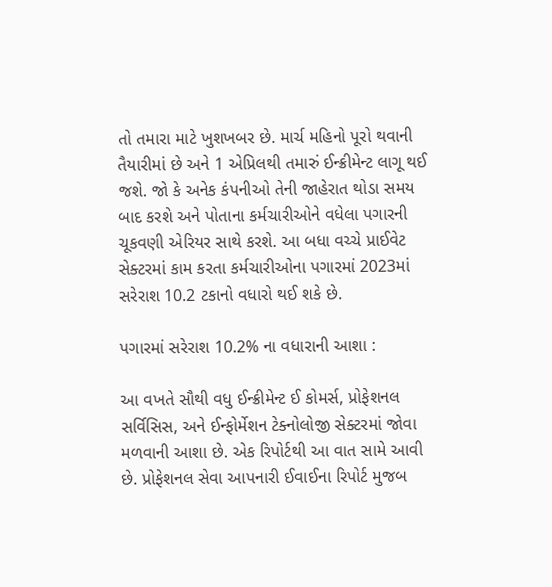તો તમારા માટે ખુશખબર છે. માર્ચ મહિનો પૂરો થવાની તૈયારીમાં છે અને 1 એપ્રિલથી તમારું ઈન્ક્રીમેન્ટ લાગૂ થઈ જશે. જો કે અનેક કંપનીઓ તેની જાહેરાત થોડા સમય બાદ કરશે અને પોતાના કર્મચારીઓને વધેલા પગારની ચૂકવણી એરિયર સાથે કરશે. આ બધા વચ્ચે પ્રાઈવેટ સેક્ટરમાં કામ કરતા કર્મચારીઓના પગારમાં 2023માં સરેરાશ 10.2 ટકાનો વધારો થઈ શકે છે.

પગારમાં સરેરાશ 10.2% ના વધારાની આશા :

આ વખતે સૌથી વધુ ઈન્ક્રીમેન્ટ ઈ કોમર્સ, પ્રોફેશનલ સર્વિસિસ, અને ઈન્ફોર્મેશન ટેક્નોલોજી સેક્ટરમાં જોવા મળવાની આશા છે. એક રિપોર્ટથી આ વાત સામે આવી છે. પ્રોફેશનલ સેવા આપનારી ઈવાઈના રિપોર્ટ મુજબ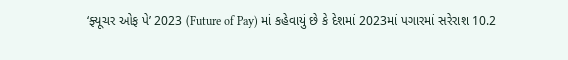‘ફ્યૂચર ઓફ પે’ 2023 (Future of Pay) માં કહેવાયું છે કે દેશમાં 2023માં પગારમાં સરેરાશ 10.2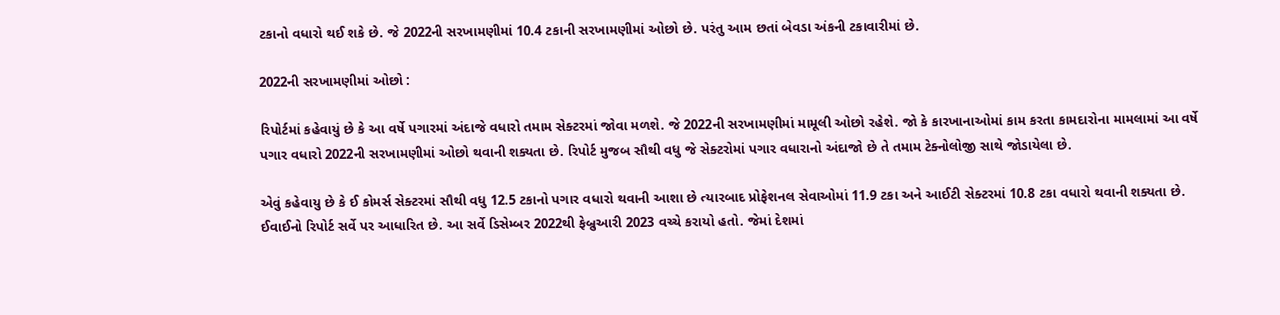ટકાનો વધારો થઈ શકે છે. જે 2022ની સરખામણીમાં 10.4 ટકાની સરખામણીમાં ઓછો છે. પરંતુ આમ છતાં બેવડા અંકની ટકાવારીમાં છે.

2022ની સરખામણીમાં ઓછો :

રિપોર્ટમાં કહેવાયું છે કે આ વર્ષે પગારમાં અંદાજે વધારો તમામ સેક્ટરમાં જોવા મળશે. જે 2022ની સરખામણીમાં મામૂલી ઓછો રહેશે. જો કે કારખાનાઓમાં કામ કરતા કામદારોના મામલામાં આ વર્ષે પગાર વધારો 2022ની સરખામણીમાં ઓછો થવાની શક્યતા છે. રિપોર્ટ મુજબ સૌથી વધુ જે સેક્ટરોમાં પગાર વધારાનો અંદાજો છે તે તમામ ટેક્નોલોજી સાથે જોડાયેલા છે.

એવું કહેવાયુ છે કે ઈ કોમર્સ સેક્ટરમાં સૌથી વધુ 12.5 ટકાનો પગાર વધારો થવાની આશા છે ત્યારબાદ પ્રોફેશનલ સેવાઓમાં 11.9 ટકા અને આઈટી સેક્ટરમાં 10.8 ટકા વધારો થવાની શક્યતા છે. ઈવાઈનો રિપોર્ટ સર્વે પર આધારિત છે. આ સર્વે ડિસેમ્બર 2022થી ફેબ્રુઆરી 2023 વચ્ચે કરાયો હતો. જેમાં દેશમાં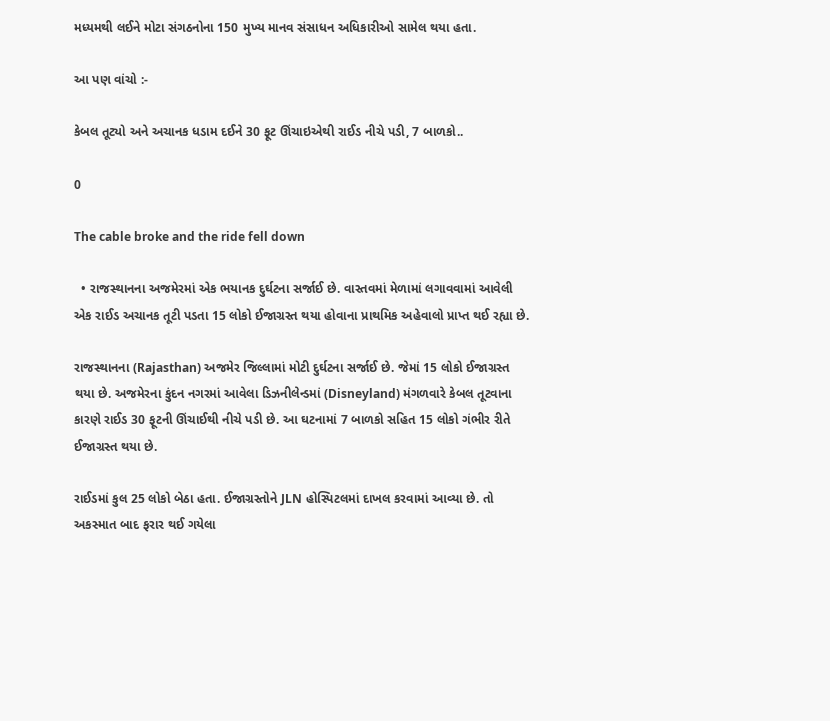મધ્યમથી લઈને મોટા સંગઠનોના 150 મુખ્ય માનવ સંસાધન અધિકારીઓ સામેલ થયા હતા.

આ પણ વાંચો :-

કેબલ તૂટ્યો અને અચાનક ધડામ દઈને 30 ફૂટ ઊંચાઇએથી રાઈડ નીચે પડી, 7 બાળકો..

0

The cable broke and the ride fell down

  • રાજસ્થાનના અજમેરમાં એક ભયાનક દુર્ઘટના સર્જાઈ છે. વાસ્તવમાં મેળામાં લગાવવામાં આવેલી એક રાઈડ અચાનક તૂટી પડતા 15 લોકો ઈજાગ્રસ્ત થયા હોવાના પ્રાથમિક અહેવાલો પ્રાપ્ત થઈ રહ્યા છે.

રાજસ્થાનના (Rajasthan) અજમેર જિલ્લામાં મોટી દુર્ઘટના સર્જાઈ છે. જેમાં 15 લોકો ઈજાગ્રસ્ત થયા છે. અજમેરના કુંદન નગરમાં આવેલા ડિઝનીલેન્ડમાં (Disneyland) મંગળવારે કેબલ તૂટવાના કારણે રાઈડ 30 ફૂટની ઊંચાઈથી નીચે પડી છે. આ ઘટનામાં 7 બાળકો સહિત 15 લોકો ગંભીર રીતે ઈજાગ્રસ્ત થયા છે.

રાઈડમાં કુલ 25 લોકો બેઠા હતા. ઈજાગ્રસ્તોને JLN હોસ્પિટલમાં દાખલ કરવામાં આવ્યા છે. તો અકસ્માત બાદ ફરાર થઈ ગયેલા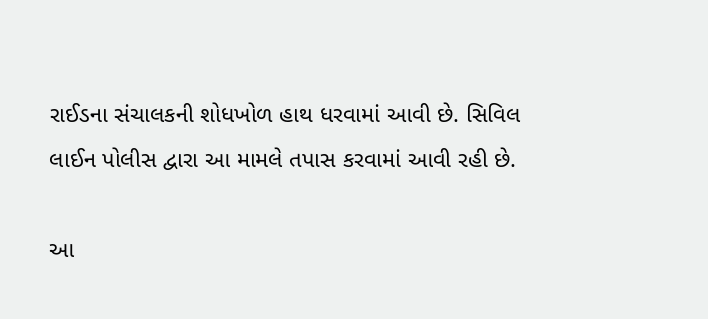રાઈડના સંચાલકની શોધખોળ હાથ ધરવામાં આવી છે. સિવિલ લાઈન પોલીસ દ્વારા આ મામલે તપાસ કરવામાં આવી રહી છે.

આ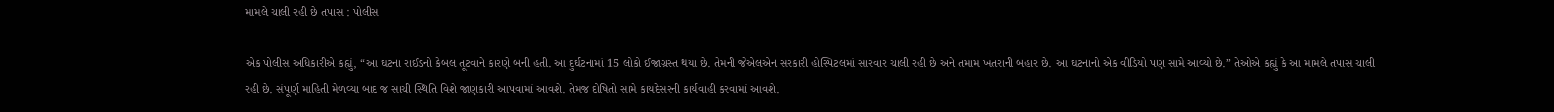મામલે ચાલી રહી છે તપાસ : પોલીસ

એક પોલીસ અધિકારીએ કહ્યું, “આ ઘટના રાઈડનો કેબલ તૂટવાને કારણે બની હતી. આ દુર્ઘટનામાં 15 લોકો ઈજાગ્રસ્ત થયા છે. તેમની જેએલએન સરકારી હોસ્પિટલમાં સારવાર ચાલી રહી છે અને તમામ ખતરાની બહાર છે. આ ઘટનાનો એક વીડિયો પણ સામે આવ્યો છે.” તેઓએ કહ્યું કે આ મામલે તપાસ ચાલી રહી છે. સંપૂર્ણ માહિતી મેળવ્યા બાદ જ સાચી સ્થિતિ વિશે જાણકારી આપવામાં આવશે. તેમજ દોષિતો સામે કાયદેસરની કાર્યવાહી કરવામાં આવશે.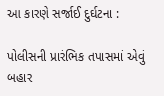આ કારણે સર્જાઈ દુર્ઘટના :

પોલીસની પ્રારંભિક તપાસમાં એવું બહાર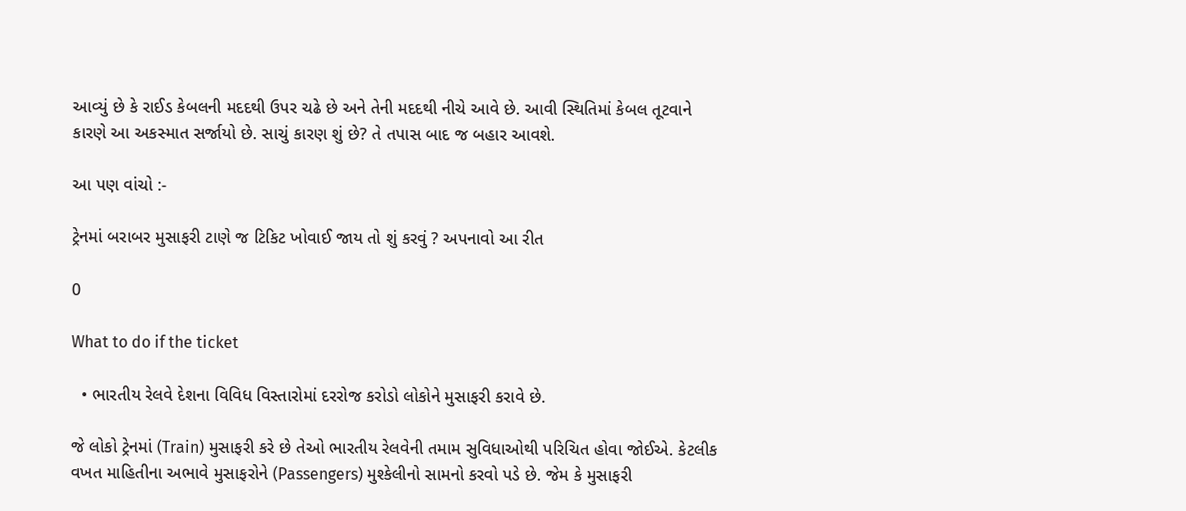આવ્યું છે કે રાઈડ કેબલની મદદથી ઉપર ચઢે છે અને તેની મદદથી નીચે આવે છે. આવી સ્થિતિમાં કેબલ તૂટવાને કારણે આ અકસ્માત સર્જાયો છે. સાચું કારણ શું છે? તે તપાસ બાદ જ બહાર આવશે.

આ પણ વાંચો :-

ટ્રેનમાં બરાબર મુસાફરી ટાણે જ ટિકિટ ખોવાઈ જાય તો શું કરવું ? અપનાવો આ રીત

0

What to do if the ticket

  • ભારતીય રેલવે દેશના વિવિધ વિસ્તારોમાં દરરોજ કરોડો લોકોને મુસાફરી કરાવે છે.

જે લોકો ટ્રેનમાં (Train) મુસાફરી કરે છે તેઓ ભારતીય રેલવેની તમામ સુવિધાઓથી પરિચિત હોવા જોઈએ. કેટલીક વખત માહિતીના અભાવે મુસાફરોને (Passengers) મુશ્કેલીનો સામનો કરવો પડે છે. જેમ કે મુસાફરી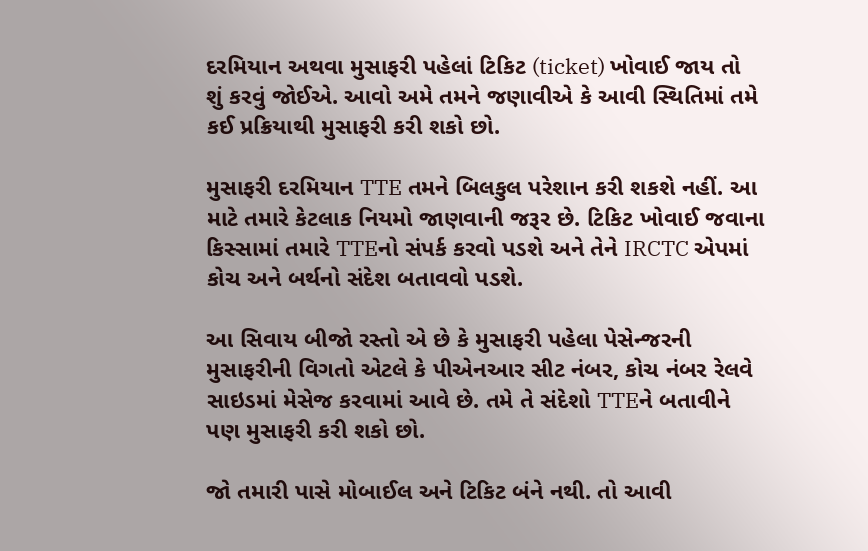દરમિયાન અથવા મુસાફરી પહેલાં ટિકિટ (ticket) ખોવાઈ જાય તો શું કરવું જોઈએ. આવો અમે તમને જણાવીએ કે આવી સ્થિતિમાં તમે કઈ પ્રક્રિયાથી મુસાફરી કરી શકો છો.

મુસાફરી દરમિયાન TTE તમને બિલકુલ પરેશાન કરી શકશે નહીં. આ માટે તમારે કેટલાક નિયમો જાણવાની જરૂર છે. ટિકિટ ખોવાઈ જવાના કિસ્સામાં તમારે TTEનો સંપર્ક કરવો પડશે અને તેને IRCTC એપમાં કોચ અને બર્થનો સંદેશ બતાવવો પડશે.

આ સિવાય બીજો રસ્તો એ છે કે મુસાફરી પહેલા પેસેન્જરની મુસાફરીની વિગતો એટલે કે પીએનઆર સીટ નંબર, કોચ નંબર રેલવે સાઇડમાં મેસેજ કરવામાં આવે છે. તમે તે સંદેશો TTEને બતાવીને પણ મુસાફરી કરી શકો છો.

જો તમારી પાસે મોબાઈલ અને ટિકિટ બંને નથી. તો આવી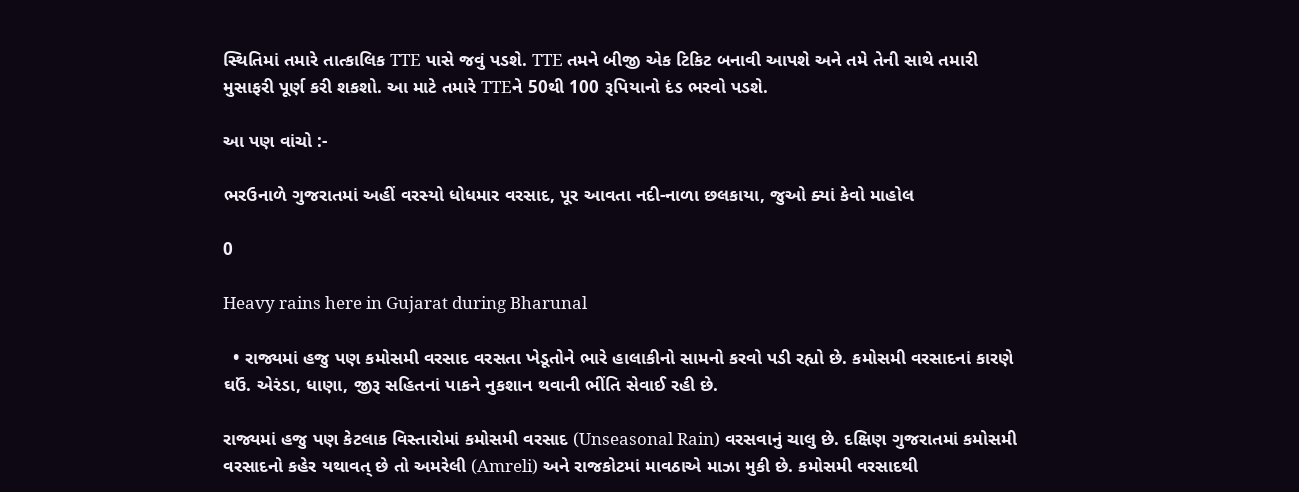સ્થિતિમાં તમારે તાત્કાલિક TTE પાસે જવું પડશે. TTE તમને બીજી એક ટિકિટ બનાવી આપશે અને તમે તેની સાથે તમારી મુસાફરી પૂર્ણ કરી શકશો. આ માટે તમારે TTEને 50થી 100 રૂપિયાનો દંડ ભરવો પડશે.

આ પણ વાંચો :-

ભરઉનાળે ગુજરાતમાં અહીં વરસ્યો ધોધમાર વરસાદ, પૂર આવતા નદી-નાળા છલકાયા, જુઓ ક્યાં કેવો માહોલ

0

Heavy rains here in Gujarat during Bharunal

  • રાજ્યમાં હજુ પણ કમોસમી વરસાદ વરસતા ખેડૂતોને ભારે હાલાકીનો સામનો કરવો પડી રહ્યો છે. કમોસમી વરસાદનાં કારણે ઘઉં. એરંડા, ધાણા, જીરૂ સહિતનાં પાકને નુકશાન થવાની ભીંતિ સેવાઈ રહી છે.

રાજ્યમાં હજુ પણ કેટલાક વિસ્તારોમાં કમોસમી વરસાદ (Unseasonal Rain) વરસવાનું ચાલુ છે. દક્ષિણ ગુજરાતમાં કમોસમી વરસાદનો કહેર યથાવત્ છે તો અમરેલી (Amreli) અને રાજકોટમાં માવઠાએ માઝા મુકી છે. કમોસમી વરસાદથી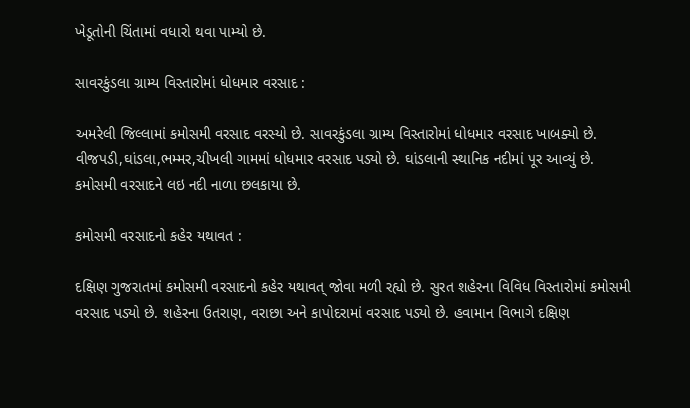ખેડૂતોની ચિંતામાં વધારો થવા પામ્યો છે.

સાવરકુંડલા ગ્રામ્ય વિસ્તારોમાં ધોધમાર વરસાદ :

અમરેલી જિલ્લામાં કમોસમી વરસાદ વરસ્યો છે. સાવરકુંડલા ગ્રામ્ય વિસ્તારોમાં ધોધમાર વરસાદ ખાબક્યો છે. વીજપડી,ઘાંડલા,ભમ્મર,ચીખલી ગામમાં ધોધમાર વરસાદ પડ્યો છે. ઘાંડલાની સ્થાનિક નદીમાં પૂર આવ્યું છે. કમોસમી વરસાદને લઇ નદી નાળા છલકાયા છે.

કમોસમી વરસાદનો કહેર યથાવત :

દક્ષિણ ગુજરાતમાં કમોસમી વરસાદનો કહેર યથાવત્ જોવા મળી રહ્યો છે. સુરત શહેરના વિવિધ વિસ્તારોમાં કમોસમી વરસાદ પડ્યો છે. શહેરના ઉતરાણ, વરાછા અને કાપોદરામાં વરસાદ પડ્યો છે. હવામાન વિભાગે દક્ષિણ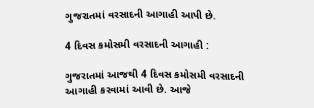ગુજરાતમાં વરસાદની આગાહી આપી છે.

4 દિવસ કમોસમી વરસાદની આગાહી :

ગુજરાતમાં આજથી 4 દિવસ કમોસમી વરસાદની આગાહી કરવામાં આવી છે. આજે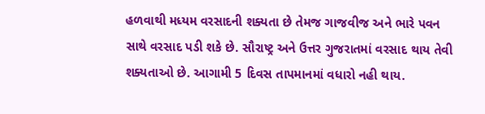હળવાથી મધ્યમ વરસાદની શક્યતા છે તેમજ ગાજવીજ અને ભારે પવન સાથે વરસાદ પડી શકે છે. સૌરાષ્ટ્ર અને ઉત્તર ગુજરાતમાં વરસાદ થાય તેવી શક્યતાઓ છે. આગામી 5 દિવસ તાપમાનમાં વધારો નહી થાય.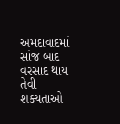અમદાવાદમાં સાંજ બાદ વરસાદ થાય તેવી શક્યતાઓ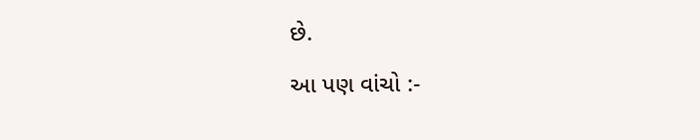છે.

આ પણ વાંચો :-